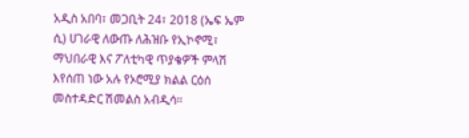አዲስ አበባ፣ መጋቢት 24፣ 2018 (ኤፍ ኤም ሲ) ሀገራዊ ለውጡ ለሕዝቡ የኢኮኖሚ፣ ማህበራዊ እና ፖለቲካዊ ጥያቄዎች ምላሽ እየሰጠ ነው አሉ የኦሮሚያ ክልል ርዕሰ መስተዳድር ሽመልስ አብዲሳ።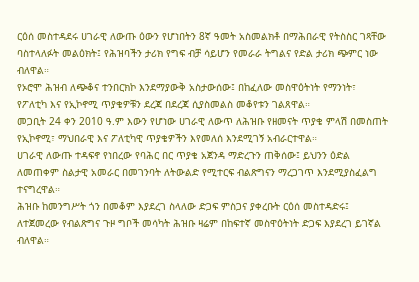ርዕሰ መስተዳደሩ ሀገራዊ ለውጡ ዕውን የሆነበትን 8ኛ ዓመት አስመልክቶ በማሕበራዊ የትስስር ገጻቸው ባስተላለፉት መልዕክት፤ የሕዝባችን ታሪክ የግፍ ብቻ ሳይሆን የመራራ ትግልና የድል ታሪክ ጭምር ነው ብለዋል።
የኦሮሞ ሕዝብ ለጭቆና ተንበርክኮ እንደማያውቅ አስታውሰው፤ በከፈለው መስዋዕትነት የማንነት፣ የፖለቲካ እና የኢኮኖሚ ጥያቄዎቹን ደረጃ በደረጃ ሲያስመልስ መቆየቱን ገልጸዋል።
መጋቢት 24 ቀን 2010 ዓ.ም እውን የሆነው ሀገራዊ ለውጥ ለሕዝቡ የዘመናት ጥያቄ ምላሽ በመስጠት የኢኮኖሚ፣ ማህበራዊ እና ፖለቲካዊ ጥያቄዎችን እየመለሰ እንደሚገኝ አብራርተዋል።
ሀገራዊ ለውጡ ተዳፍኖ የነበረው የባሕር በር ጥያቄ አጀንዳ ማድረጉን ጠቅሰው፤ ይህንን ዕድል ለመጠቀም ስልታዊ አመራር በመገንባት ለትውልድ የሚተርፍ ብልጽግናን ማረጋገጥ እንደሚያስፈልግ ተናግረዋል።
ሕዝቡ ከመንግሥት ጎን በመቆም እያደረገ ስላለው ድጋፍ ምስጋና ያቀረቡት ርዕሰ መስተዳድሩ፤ ለተጀመረው የብልጽግና ጉዞ ግቦች መሳካት ሕዝቡ ዛሬም በከፍተኛ መስዋዕትነት ድጋፍ እያደረገ ይገኛል ብለዋል።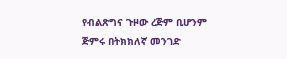የብልጽግና ጉዞው ረጅም ቢሆንም ጅምሩ በትክክለኛ መንገድ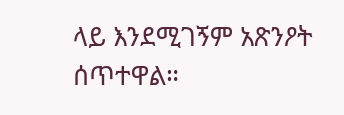ላይ እንደሚገኝም አጽንዖት ሰጥተዋል።